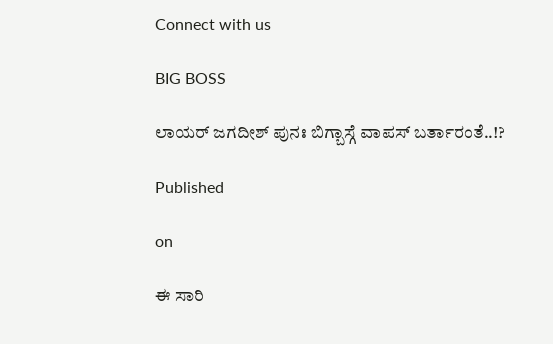Connect with us

BIG BOSS

ಲಾಯರ್ ಜಗದೀಶ್ ಪುನಃ ಬಿಗ್ಬಾಸ್ಗೆ ವಾಪಸ್ ಬರ್ತಾರಂತೆ..!?

Published

on

ಈ ಸಾರಿ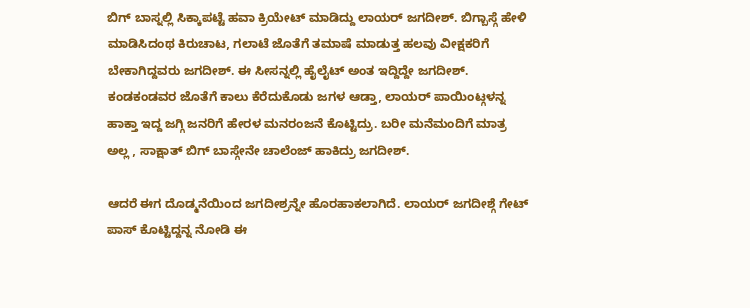ಬಿಗ್ ಬಾಸ್ನಲ್ಲಿ ಸಿಕ್ಕಾಪಟ್ಟೆ ಹವಾ ಕ್ರಿಯೇಟ್ ಮಾಡಿದ್ದು ಲಾಯರ್ ಜಗದೀಶ್. ಬಿಗ್ಬಾಸ್ಗೆ ಹೇಳಿ ಮಾಡಿಸಿದಂಥ ಕಿರುಚಾಟ, ಗಲಾಟೆ ಜೊತೆಗೆ ತಮಾಷೆ ಮಾಡುತ್ತ ಹಲವು ವೀಕ್ಷಕರಿಗೆ ಬೇಕಾಗಿದ್ದವರು ಜಗದೀಶ್. ಈ ಸೀಸನ್ನಲ್ಲಿ ಹೈಲೈಟ್ ಅಂತ ಇದ್ದಿದ್ದೇ ಜಗದೀಶ್. ಕಂಡಕಂಡವರ ಜೊತೆಗೆ ಕಾಲು ಕೆರೆದುಕೊಡು ಜಗಳ ಆಡ್ತಾ, ಲಾಯರ್ ಪಾಯಿಂಟ್ಗಳನ್ನ ಹಾಕ್ತಾ ಇದ್ದ ಜಗ್ಗಿ ಜನರಿಗೆ ಹೇರಳ ಮನರಂಜನೆ ಕೊಟ್ಟಿದ್ರು. ಬರೀ ಮನೆಮಂದಿಗೆ ಮಾತ್ರ ಅಲ್ಲ , ಸಾಕ್ಷಾತ್ ಬಿಗ್ ಬಾಸ್ಗೇನೇ ಚಾಲೆಂಜ್ ಹಾಕಿದ್ರು ಜಗದೀಶ್.

ಆದರೆ ಈಗ ದೊಡ್ಮನೆಯಿಂದ ಜಗದೀಶ್ರನ್ನೇ ಹೊರಹಾಕಲಾಗಿದೆ. ಲಾಯರ್ ಜಗದೀಶ್ಗೆ ಗೇಟ್ ಪಾಸ್ ಕೊಟ್ಟಿದ್ದನ್ನ ನೋಡಿ ಈ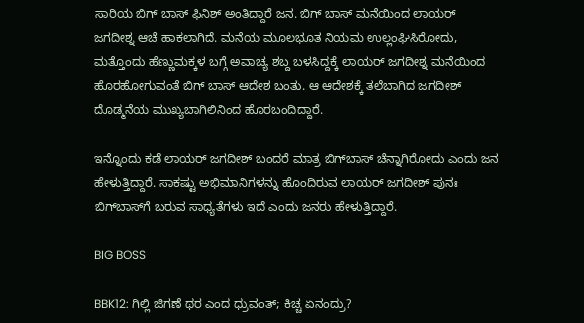ಸಾರಿಯ ಬಿಗ್ ಬಾಸ್ ಫಿನಿಶ್ ಅಂತಿದ್ದಾರೆ ಜನ. ಬಿಗ್ ಬಾಸ್ ಮನೆಯಿಂದ ಲಾಯರ್ ಜಗದೀಶ್ನ ಆಚೆ ಹಾಕಲಾಗಿದೆ. ಮನೆಯ ಮೂಲಭೂತ ನಿಯಮ ಉಲ್ಲಂಘಿಸಿರೋದು, ಮತ್ತೊಂದು ಹೆಣ್ಣುಮಕ್ಕಳ ಬಗ್ಗೆ ಅವಾಚ್ಯ ಶಬ್ದ ಬಳಸಿದ್ದಕ್ಕೆ ಲಾಯರ್ ಜಗದೀಶ್ನ ಮನೆಯಿಂದ ಹೊರಹೋಗುವಂತೆ ಬಿಗ್ ಬಾಸ್ ಆದೇಶ ಬಂತು. ಆ ಆದೇಶಕ್ಕೆ ತಲೆಬಾಗಿದ ಜಗದೀಶ್ ದೊಡ್ಮನೆಯ ಮುಖ್ಯಬಾಗಿಲಿನಿಂದ ಹೊರಬಂದಿದ್ದಾರೆ.

ಇನ್ನೊಂದು ಕಡೆ ಲಾಯರ್ ಜಗದೀಶ್ ಬಂದರೆ ಮಾತ್ರ ಬಿಗ್‌ಬಾಸ್ ಚೆನ್ನಾಗಿರೋದು ಎಂದು ಜನ ಹೇಳುತ್ತಿದ್ದಾರೆ. ಸಾಕಷ್ಟು ಅಭಿಮಾನಿಗಳನ್ನು ಹೊಂದಿರುವ ಲಾಯರ್ ಜಗದೀಶ್ ಪುನಃ ಬಿಗ್‌ಬಾಸ್‌ಗೆ ಬರುವ ಸಾಧ್ಯತೆಗಳು ಇದೆ ಎಂದು ಜನರು ಹೇಳುತ್ತಿದ್ದಾರೆ.

BIG BOSS

BBK12: ಗಿಲ್ಲಿ ಜಿಗಣೆ ಥರ ಎಂದ ಧ್ರುವಂತ್; ಕಿಚ್ಚ ಏನಂದ್ರು?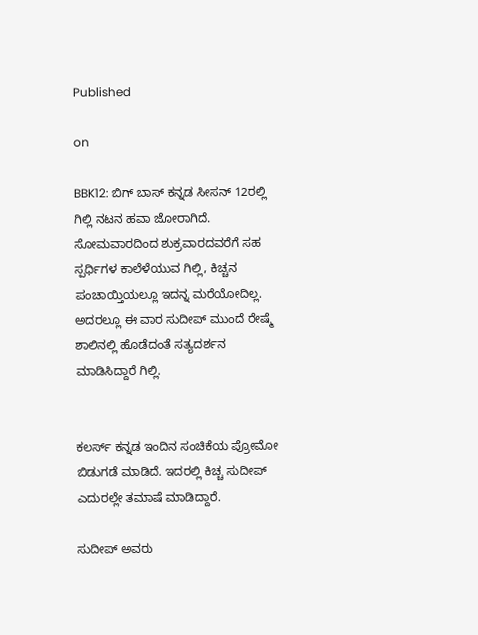Published

on

BBK12: ಬಿಗ್‌ ಬಾಸ್‌ ಕನ್ನಡ ಸೀಸನ್ 12ರಲ್ಲಿ ಗಿಲ್ಲಿ ನಟನ ಹವಾ ಜೋರಾಗಿದೆ. ಸೋಮವಾರದಿಂದ ಶುಕ್ರವಾರದವರೆಗೆ ಸಹ ಸ್ಪರ್ಧಿಗಳ ಕಾಲೆಳೆಯುವ ಗಿಲ್ಲಿ, ಕಿಚ್ಚನ ಪಂಚಾಯ್ತಿಯಲ್ಲೂ ಇದನ್ನ ಮರೆಯೋದಿಲ್ಲ. ಅದರಲ್ಲೂ ಈ ವಾರ ಸುದೀಪ್ ಮುಂದೆ ರೇಷ್ಮೆ ಶಾಲಿನಲ್ಲಿ ಹೊಡೆದಂತೆ ಸತ್ಯದರ್ಶನ ಮಾಡಿಸಿದ್ದಾರೆ ಗಿಲ್ಲಿ.


ಕಲರ್ಸ್ ಕನ್ನಡ ಇಂದಿನ ಸಂಚಿಕೆಯ ಪ್ರೋಮೋ ಬಿಡುಗಡೆ ಮಾಡಿದೆ. ಇದರಲ್ಲಿ ಕಿಚ್ಚ ಸುದೀಪ್ ಎದುರಲ್ಲೇ ತಮಾಷೆ ಮಾಡಿದ್ದಾರೆ.

ಸುದೀಪ್‌ ಅವರು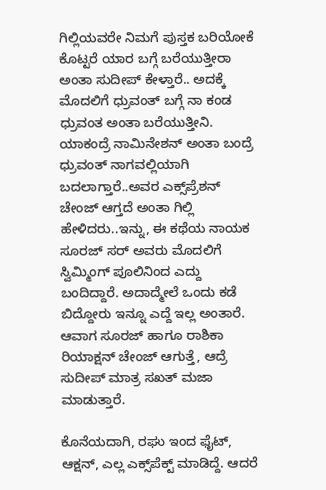ಗಿಲ್ಲಿಯವರೇ ನಿಮಗೆ ಪುಸ್ತಕ ಬರಿಯೋಕೆ ಕೊಟ್ಟರೆ ಯಾರ ಬಗ್ಗೆ ಬರೆಯುತ್ತೀರಾ ಅಂತಾ ಸುದೀಪ್‌ ಕೇಳ್ತಾರೆ.. ಅದಕ್ಕೆ ಮೊದಲಿಗೆ ಧ್ರುವಂತ್‌ ಬಗ್ಗೆ ನಾ ಕಂಡ ಧ್ರುವಂತ ಅಂತಾ ಬರೆಯುತ್ತೀನಿ. ಯಾಕಂದ್ರೆ ನಾಮಿನೇಶನ್‌ ಅಂತಾ ಬಂದ್ರೆ ಧ್ರುವಂತ್‌ ನಾಗವಲ್ಲಿಯಾಗಿ ಬದಲಾಗ್ತಾರೆ..ಅವರ ಎಕ್ಸ್‌ಪ್ರೆಶನ್‌ ಚೇಂಜ್‌ ಆಗ್ತದೆ ಅಂತಾ ಗಿಲ್ಲಿ ಹೇಳಿದರು..ಇನ್ನು, ಈ ಕಥೆಯ ನಾಯಕ ಸೂರಜ್‌ ಸರ್‌ ಅವರು ಮೊದಲಿಗೆ ಸ್ವಿಮ್ಮಿಂಗ್‌ ಪೂಲಿನಿಂದ ಎದ್ದು ಬಂದಿದ್ದಾರೆ. ಅದಾದ್ಮೇಲೆ ಒಂದು ಕಡೆ ಬಿದ್ದೋರು ಇನ್ನೂ ಎದ್ದೆ ಇಲ್ಲ ಅಂತಾರೆ. ಆವಾಗ ಸೂರಜ್‌ ಹಾಗೂ ರಾಶಿಕಾ ರಿಯಾಕ್ಷನ್‌ ಚೇಂಜ್‌ ಆಗುತ್ತೆ, ಆದ್ರೆ ಸುದೀಪ್‌ ಮಾತ್ರ ಸಖತ್‌ ಮಜಾ ಮಾಡುತ್ತಾರೆ.

ಕೊನೆಯದಾಗಿ, ರಘು ಇಂದ ಫೈಟ್‌, ಆಕ್ಷನ್‌, ಎಲ್ಲ ಎಕ್ಸ್‌ಪೆಕ್ಟ್‌ ಮಾಡಿದ್ದೆ. ಆದರೆ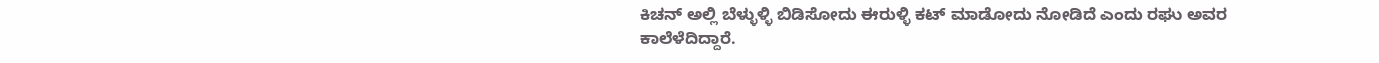ಕಿಚನ್‌ ಅಲ್ಲಿ ಬೆಳ್ಳುಳ್ಳಿ ಬಿಡಿಸೋದು ಈರುಳ್ಳಿ ಕಟ್‌ ಮಾಡೋದು ನೋಡಿದೆ ಎಂದು ರಘು ಅವರ ಕಾಲೆಳೆದಿದ್ದಾರೆ.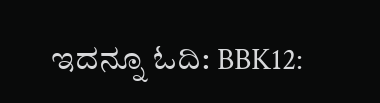ಇದನ್ನೂ ಓದಿ: BBK12: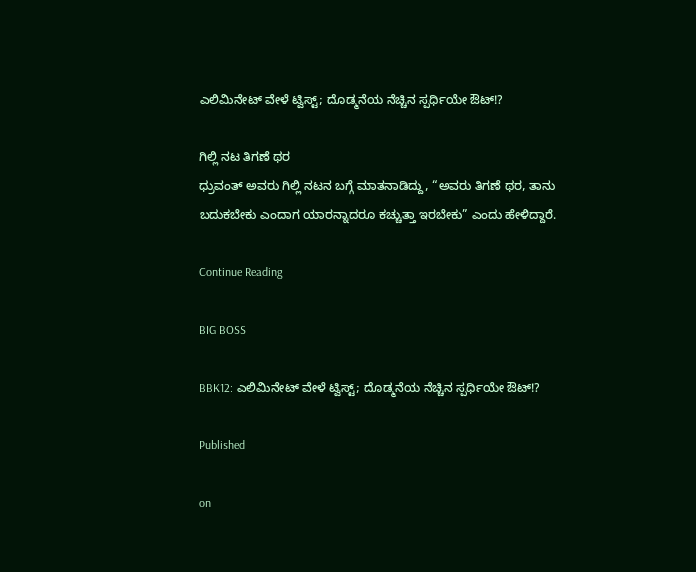ಎಲಿಮಿನೇಟ್‌ ವೇಳೆ ಟ್ವಿಸ್ಟ್; ದೊಡ್ಮನೆಯ ನೆಚ್ಚಿನ ಸ್ಪರ್ಧಿಯೇ ಔಟ್!?

ಗಿಲ್ಲಿ ನಟ ತಿಗಣೆ ಥರ
ಧ್ರುವಂತ್‌ ಅವರು ಗಿಲ್ಲಿ ನಟನ ಬಗ್ಗೆ ಮಾತನಾಡಿದ್ದು, “ಅವರು ತಿಗಣೆ ಥರ, ತಾನು ಬದುಕಬೇಕು ಎಂದಾಗ ಯಾರನ್ನಾದರೂ ಕಚ್ಚುತ್ತಾ ಇರಬೇಕು” ಎಂದು ಹೇಳಿದ್ದಾರೆ.

Continue Reading

BIG BOSS

BBK12: ಎಲಿಮಿನೇಟ್‌ ವೇಳೆ ಟ್ವಿಸ್ಟ್; ದೊಡ್ಮನೆಯ ನೆಚ್ಚಿನ ಸ್ಪರ್ಧಿಯೇ ಔಟ್!?

Published

on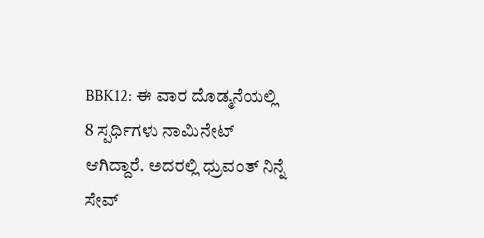BBK12: ಈ ವಾರ ದೊಡ್ಮನೆಯಲ್ಲಿ 8 ಸ್ಪರ್ಧಿಗಳು ನಾಮಿನೇಟ್‌ ಆಗಿದ್ದಾರೆ. ಅದರಲ್ಲಿ ಧ್ರುವಂತ್‌ ನಿನ್ನೆ ಸೇವ್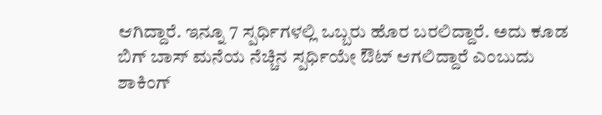ಆಗಿದ್ದಾರೆ. ಇನ್ನೂ 7 ಸ್ಪರ್ಧಿಗಳಲ್ಲಿ ಒಬ್ಬರು ಹೊರ ಬರಲಿದ್ದಾರೆ. ಅದು ಕೂಡ ಬಿಗ್‌ ಬಾಸ್ ಮನೆಯ ನೆಚ್ಚಿನ ಸ್ಪರ್ಧಿಯೇ ಔಟ್‌ ಆಗಲಿದ್ದಾರೆ ಎಂಬುದು ಶಾಕಿಂಗ್‌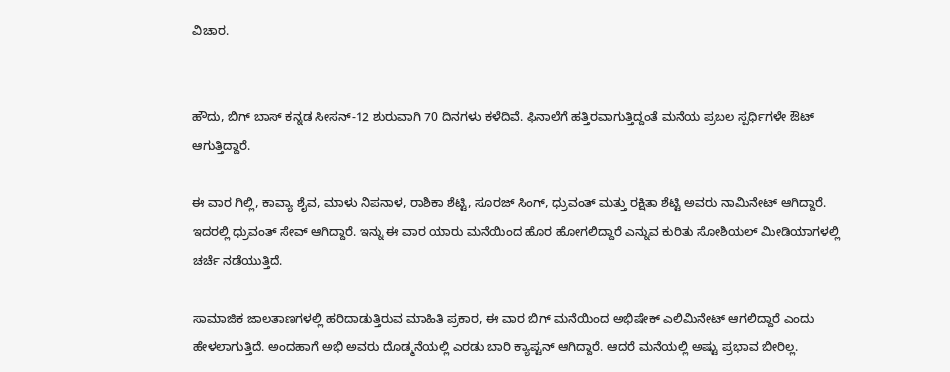ವಿಚಾರ.


ಹೌದು, ಬಿಗ್ ಬಾಸ್ ಕನ್ನಡ ಸೀಸನ್-12 ಶುರುವಾಗಿ 70 ದಿನಗಳು ಕಳೆದಿವೆ. ಫಿನಾಲೆಗೆ ಹತ್ತಿರವಾಗುತ್ತಿದ್ದಂತೆ ಮನೆಯ ಪ್ರಬಲ ಸ್ಪರ್ಧಿಗಳೇ ಔಟ್ ಆಗುತ್ತಿದ್ದಾರೆ.

ಈ ವಾರ ಗಿಲ್ಲಿ, ಕಾವ್ಯಾ ಶೈವ, ಮಾಳು ನಿಪನಾಳ, ರಾಶಿಕಾ ಶೆಟ್ಟಿ, ಸೂರಜ್ ಸಿಂಗ್, ಧ್ರುವಂತ್ ಮತ್ತು ರಕ್ಷಿತಾ ಶೆಟ್ಟಿ ಅವರು ನಾಮಿನೇಟ್ ಆಗಿದ್ದಾರೆ. ಇದರಲ್ಲಿ ಧ್ರುವಂತ್ ಸೇವ್ ಆಗಿದ್ದಾರೆ. ಇನ್ನು ಈ ವಾರ ಯಾರು ಮನೆಯಿಂದ ಹೊರ ಹೋಗಲಿದ್ದಾರೆ ಎನ್ನುವ ಕುರಿತು ಸೋಶಿಯಲ್ ಮೀಡಿಯಾಗಳಲ್ಲಿ ಚರ್ಚೆ ನಡೆಯುತ್ತಿದೆ.

ಸಾಮಾಜಿಕ ಜಾಲತಾಣಗಳಲ್ಲಿ ಹರಿದಾಡುತ್ತಿರುವ ಮಾಹಿತಿ ಪ್ರಕಾರ, ಈ ವಾರ ಬಿಗ್ ಮನೆಯಿಂದ ಅಭಿಷೇಕ್ ಎಲಿಮಿನೇಟ್ ಆಗಲಿದ್ದಾರೆ ಎಂದು ಹೇಳಲಾಗುತ್ತಿದೆ. ಅಂದಹಾಗೆ ಅಭಿ ಅವರು ದೊಡ್ಮನೆಯಲ್ಲಿ ಎರಡು ಬಾರಿ ಕ್ಯಾಪ್ಟನ್ ಆಗಿದ್ದಾರೆ. ಆದರೆ ಮನೆಯಲ್ಲಿ ಅಷ್ಟು ಪ್ರಭಾವ ಬೀರಿಲ್ಲ.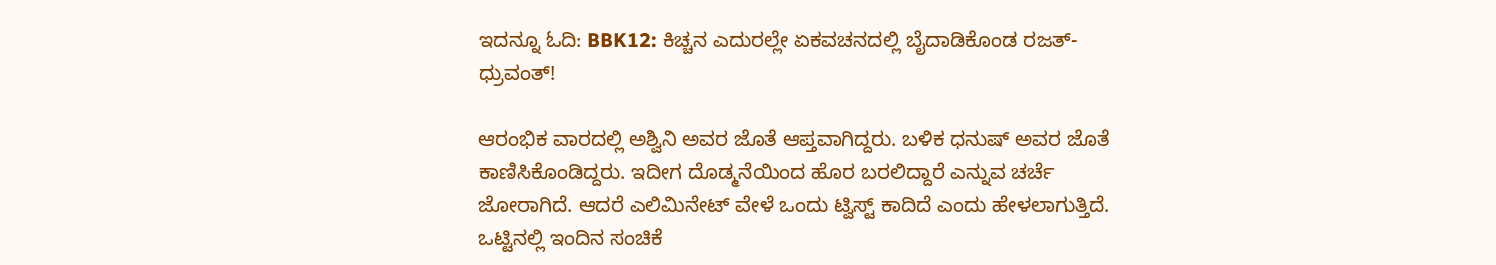ಇದನ್ನೂ ಓದಿ: BBK12: ಕಿಚ್ಚನ ಎದುರಲ್ಲೇ ಏಕವಚನದಲ್ಲಿ ಬೈದಾಡಿಕೊಂಡ ರಜತ್-ಧ್ರುವಂತ್!

ಆರಂಭಿಕ ವಾರದಲ್ಲಿ ಅಶ್ವಿನಿ ಅವರ ಜೊತೆ ಆಪ್ತವಾಗಿದ್ದರು. ಬಳಿಕ ಧನುಷ್ ಅವರ ಜೊತೆ ಕಾಣಿಸಿಕೊಂಡಿದ್ದರು. ಇದೀಗ ದೊಡ್ಮನೆಯಿಂದ ಹೊರ ಬರಲಿದ್ದಾರೆ ಎನ್ನುವ ಚರ್ಚೆ ಜೋರಾಗಿದೆ. ಆದರೆ ಎಲಿಮಿನೇಟ್ ವೇಳೆ ಒಂದು ಟ್ವಿಸ್ಟ್ ಕಾದಿದೆ ಎಂದು ಹೇಳಲಾಗುತ್ತಿದೆ. ಒಟ್ಟಿನಲ್ಲಿ ಇಂದಿನ ಸಂಚಿಕೆ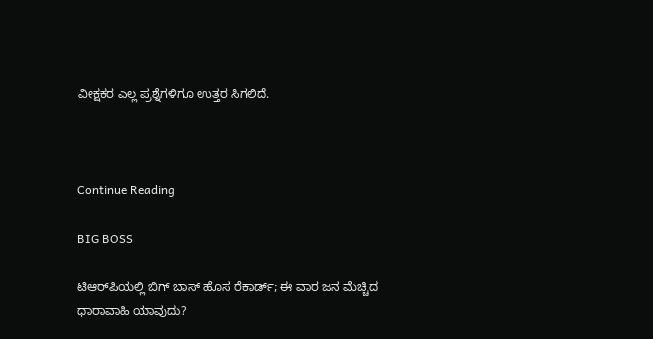ವೀಕ್ಷಕರ ಎಲ್ಲ ಪ್ರಶ್ನೆಗಳಿಗೂ ಉತ್ತರ ಸಿಗಲಿದೆ.



Continue Reading

BIG BOSS

ಟಿಆರ್‌ಪಿಯಲ್ಲಿ ಬಿಗ್ ಬಾಸ್ ಹೊಸ ರೆಕಾರ್ಡ್; ಈ ವಾರ ಜನ ಮೆಚ್ಚಿದ  ಧಾರಾವಾಹಿ ಯಾವುದು?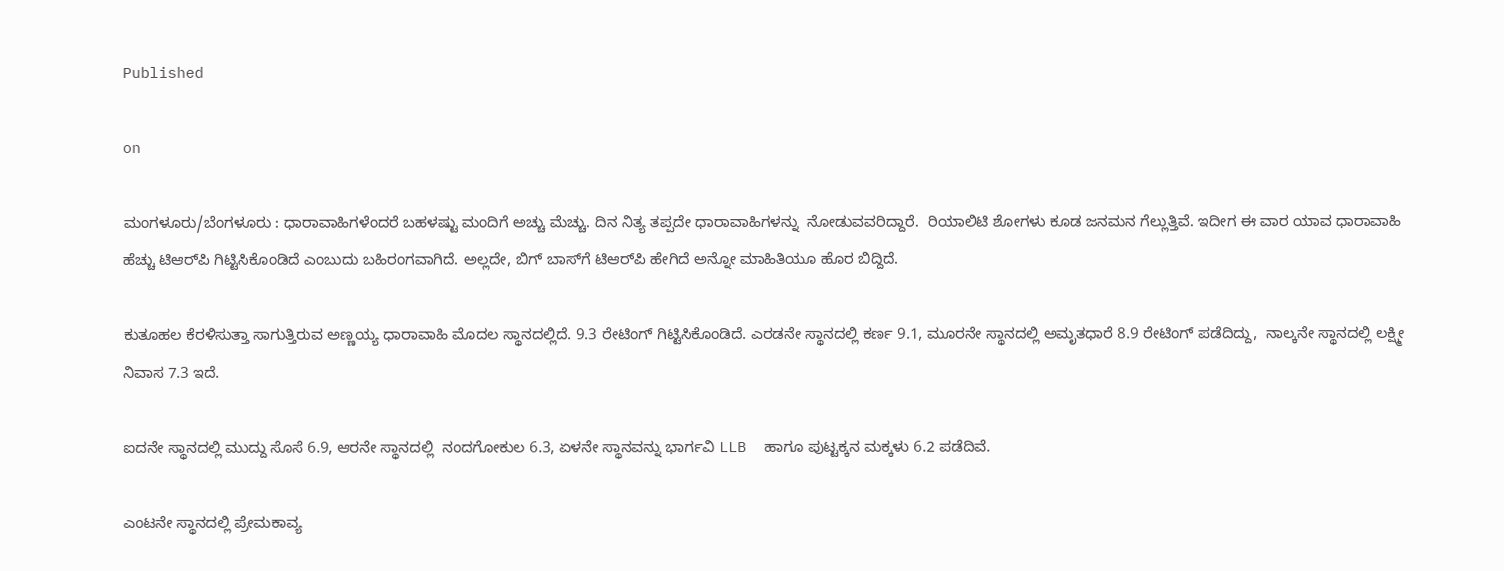Published

on

ಮಂಗಳೂರು/ಬೆಂಗಳೂರು : ಧಾರಾವಾಹಿಗಳೆಂದರೆ ಬಹಳಷ್ಟು ಮಂದಿಗೆ ಅಚ್ಚು ಮೆಚ್ಚು. ದಿನ ನಿತ್ಯ ತಪ್ಪದೇ ಧಾರಾವಾಹಿಗಳನ್ನು  ನೋಡುವವರಿದ್ದಾರೆ.  ರಿಯಾಲಿಟಿ ಶೋಗಳು ಕೂಡ ಜನಮನ ಗೆಲ್ಲುತ್ತಿವೆ. ಇದೀಗ ಈ ವಾರ ಯಾವ ಧಾರಾವಾಹಿ ಹೆಚ್ಚು ಟಿಆರ್‌ಪಿ ಗಿಟ್ಟಿಸಿಕೊಂಡಿದೆ ಎಂಬುದು ಬಹಿರಂಗವಾಗಿದೆ. ಅಲ್ಲದೇ, ಬಿಗ್‌ ಬಾಸ್‌ಗೆ ಟಿಆರ್‌ಪಿ ಹೇಗಿದೆ ಅನ್ನೋ ಮಾಹಿತಿಯೂ ಹೊರ ಬಿದ್ದಿದೆ.

ಕುತೂಹಲ ಕೆರಳಿಸುತ್ತಾ ಸಾಗುತ್ತಿರುವ ಅಣ್ಣಯ್ಯ ಧಾರಾವಾಹಿ ಮೊದಲ ಸ್ಥಾನದಲ್ಲಿದೆ. 9.3 ರೇಟಿಂಗ್ ಗಿಟ್ಟಿಸಿಕೊಂಡಿದೆ. ಎರಡನೇ ಸ್ಥಾನದಲ್ಲಿ ಕರ್ಣ 9.1, ಮೂರನೇ ಸ್ಥಾನದಲ್ಲಿ ಅಮೃತಧಾರೆ 8.9 ರೇಟಿಂಗ್ ಪಡೆದಿದ್ದು,  ನಾಲ್ಕನೇ ಸ್ಥಾನದಲ್ಲಿ ಲಕ್ಷ್ಮೀ ನಿವಾಸ 7.3 ಇದೆ.

ಐದನೇ ಸ್ಥಾನದಲ್ಲಿ ಮುದ್ದು ಸೊಸೆ 6.9, ಆರನೇ ಸ್ಥಾನದಲ್ಲಿ  ನಂದಗೋಕುಲ 6.3, ಏಳನೇ ಸ್ಥಾನವನ್ನು ಭಾರ್ಗವಿ LLB  ಹಾಗೂ ಪುಟ್ಟಕ್ಕನ ಮಕ್ಕಳು 6.2 ಪಡೆದಿವೆ.

ಎಂಟನೇ ಸ್ಥಾನದಲ್ಲಿ ಪ್ರೇಮಕಾವ್ಯ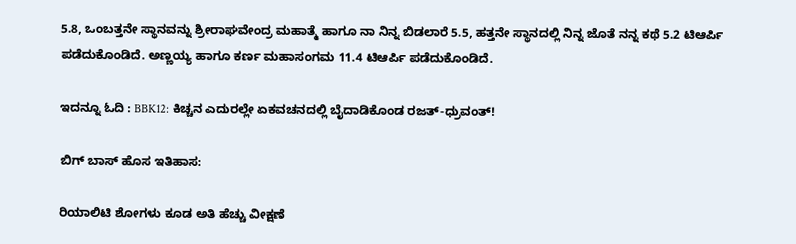5.8, ಒಂಬತ್ತನೇ ಸ್ಥಾನವನ್ನು ಶ್ರೀರಾಘವೇಂದ್ರ ಮಹಾತ್ಮೆ ಹಾಗೂ ನಾ ನಿನ್ನ ಬಿಡಲಾರೆ 5.5, ಹತ್ತನೇ ಸ್ಥಾನದಲ್ಲಿ ನಿನ್ನ ಜೊತೆ ನನ್ನ ಕಥೆ 5.2 ಟಿಆರ್ಪಿ ಪಡೆದುಕೊಂಡಿದೆ. ಅಣ್ಣಯ್ಯ ಹಾಗೂ ಕರ್ಣ ಮಹಾಸಂಗಮ 11.4 ಟಿಆರ್ಪಿ ಪಡೆದುಕೊಂಡಿದೆ.

ಇದನ್ನೂ ಓದಿ : BBK12: ಕಿಚ್ಚನ ಎದುರಲ್ಲೇ ಏಕವಚನದಲ್ಲಿ ಬೈದಾಡಿಕೊಂಡ ರಜತ್-ಧ್ರುವಂತ್!

ಬಿಗ್ ಬಾಸ್ ಹೊಸ ಇತಿಹಾಸ:

ರಿಯಾಲಿಟಿ ಶೋಗಳು ಕೂಡ ಅತಿ ಹೆಚ್ಚು ವೀಕ್ಷಣೆ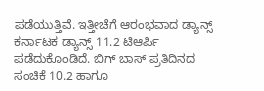ಪಡೆಯುತ್ತಿವೆ. ಇತ್ತೀಚೆಗೆ ಆರಂಭವಾದ ಡ್ಯಾನ್ಸ್ ಕರ್ನಾಟಕ ಡ್ಯಾನ್ಸ್ 11.2 ಟಿಆರ್ಪಿ ಪಡೆದುಕೊಂಡಿದೆ. ಬಿಗ್ ಬಾಸ್ ಪ್ರತಿದಿನದ ಸಂಚಿಕೆ 10.2 ಹಾಗೂ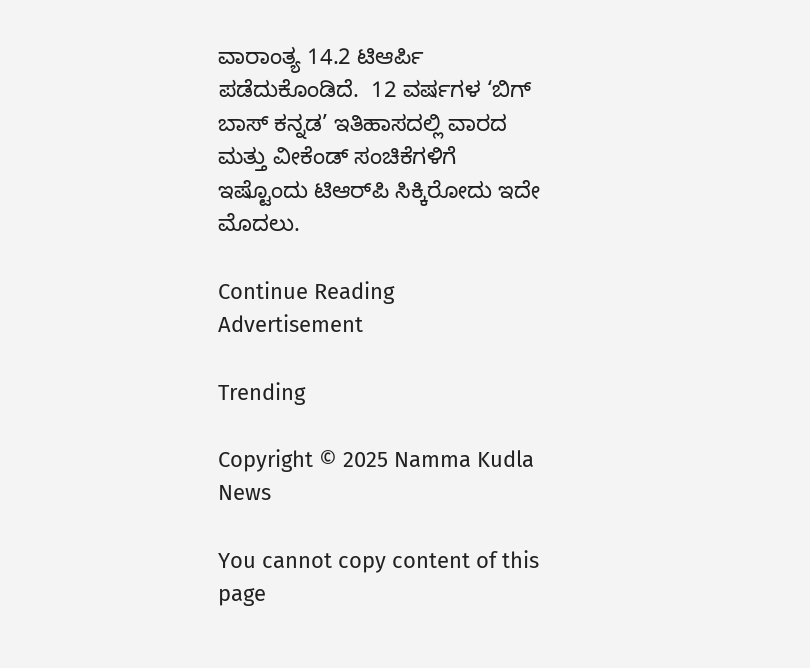ವಾರಾಂತ್ಯ 14.2 ಟಿಆರ್ಪಿ ಪಡೆದುಕೊಂಡಿದೆ.  12 ವರ್ಷಗಳ ‘ಬಿಗ್ ಬಾಸ್ ಕನ್ನಡ’ ಇತಿಹಾಸದಲ್ಲಿ ವಾರದ ಮತ್ತು ವೀಕೆಂಡ್‌ ಸಂಚಿಕೆಗಳಿಗೆ ಇಷ್ಟೊಂದು ಟಿಆರ್‌ಪಿ ಸಿಕ್ಕಿರೋದು ಇದೇ ಮೊದಲು.

Continue Reading
Advertisement

Trending

Copyright © 2025 Namma Kudla News

You cannot copy content of this page